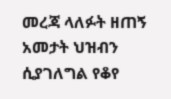መረጃ ላለፉት ዘጠኝ አመታት ህዝብን ሲያገለግል የቆየ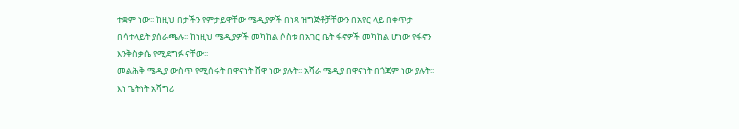ተቋም ነው፡፡ ከዚህ በታችን የምታይዋቸው ሜዲያዎች በነጻ ዝግጅቶቻቸውን በአየር ላይ በቀጥታ በሳተላይት ያሰራጫሉ፡፡ ከነዚህ ሜዲያዎች መካከል ሶስቱ በአገር ቤት ፋኖዎች መካከል ሆነው የፋኖን እንቅስቃሴ የሚደግፉ ናቸው፡፡
መልሕቅ ሜዲያ ውስጥ የሚሰሩት በዋናነት ሸዋ ነው ያሉት፡፡ አሻራ ሜዲያ በዋናነት በጎጃም ነው ያሉት፡፡ እነ ጌትነት አሻግሪ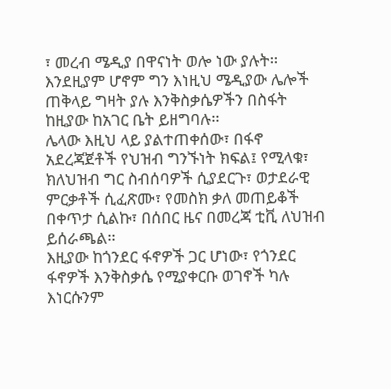፣ መረብ ሜዲያ በዋናነት ወሎ ነው ያሉት፡፡ እንደዚያም ሆኖም ግን እነዚህ ሜዲያው ሌሎች ጠቅላይ ግዛት ያሉ እንቅስቃሴዎችን በስፋት ከዚያው ከአገር ቤት ይዘግባሉ፡፡
ሌላው እዚህ ላይ ያልተጠቀሰው፣ በፋኖ አደረጃጀቶች የህዝብ ግንኙነት ክፍል፤ የሚላቁ፣ ክለህዝብ ግር ስብሰባዎች ሲያደርጉ፣ ወታደራዊ ምርቃቶች ሲፈጽሙ፣ የመስክ ቃለ መጠይቆች በቀጥታ ሲልኩ፣ በሰበር ዜና በመረጃ ቲቪ ለህዝብ ይሰራጫል፡፡
እዚያው ከጎንደር ፋኖዎች ጋር ሆነው፣ የጎንደር ፋኖዎች እንቅስቃሴ የሚያቀርቡ ወገኖች ካሉ እነርሱንም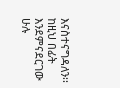እናስተናግዳለን፡፡ ከዚህ በፊት እንደምናደርገው ሁሉ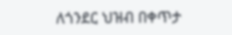ለጎንደር ህዝብ በቀጥታ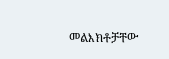መልእክቶቻቸው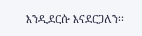እንዲደርሱ እናደርጋለን፡፡